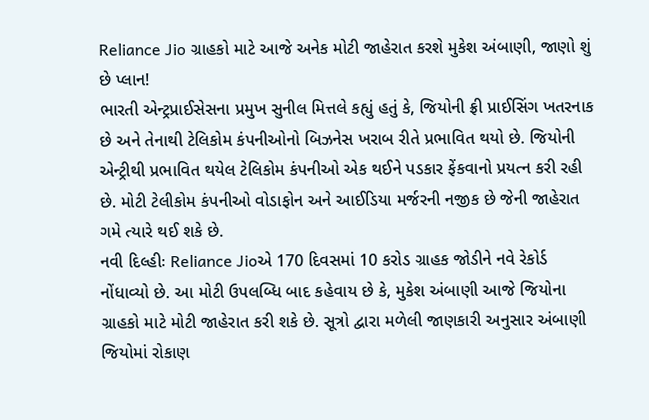Reliance Jio ગ્રાહકો માટે આજે અનેક મોટી જાહેરાત કરશે મુકેશ અંબાણી, જાણો શું છે પ્લાન!
ભારતી એન્ટ્રપ્રાઈસેસના પ્રમુખ સુનીલ મિત્તલે કહ્યું હતું કે, જિયોની ફ્રી પ્રાઈસિંગ ખતરનાક છે અને તેનાથી ટેલિકોમ કંપનીઓનો બિઝનેસ ખરાબ રીતે પ્રભાવિત થયો છે. જિયોની એન્ટ્રીથી પ્રભાવિત થયેલ ટેલિકોમ કંપનીઓ એક થઈને પડકાર ફેંકવાનો પ્રયત્ન કરી રહી છે. મોટી ટેલીકોમ કંપનીઓ વોડાફોન અને આઈડિયા મર્જરની નજીક છે જેની જાહેરાત ગમે ત્યારે થઈ શકે છે.
નવી દિલ્હીઃ Reliance Jioએ 170 દિવસમાં 10 કરોડ ગ્રાહક જોડીને નવે રેકોર્ડ નોંધાવ્યો છે. આ મોટી ઉપલબ્ધિ બાદ કહેવાય છે કે, મુકેશ અંબાણી આજે જિયોના ગ્રાહકો માટે મોટી જાહેરાત કરી શકે છે. સૂત્રો દ્વારા મળેલી જાણકારી અનુસાર અંબાણી જિયોમાં રોકાણ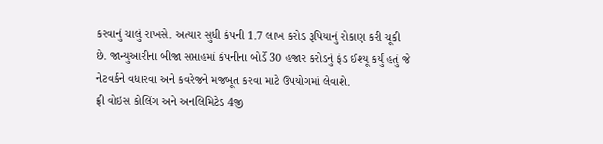કરવાનું ચાલું રાખસે. અત્યાર સુધી કંપની 1.7 લાખ કરોડ રૂપિયાનું રોકાણ કરી ચૂકી છે. જાન્યુઆરીના બીજા સપ્તાહમાં કંપનીના બોર્ડે 30 હજાર કરોડનું ફંડ ઈશ્યૂ કર્યું હતું જે નેટવર્કને વધારવા અને કવરેજને મજબૂત કરવા માટે ઉપયોગમાં લેવાશે.
ફ્રી વોઇસ કોલિંગ અને અનલિમિટેડ 4જી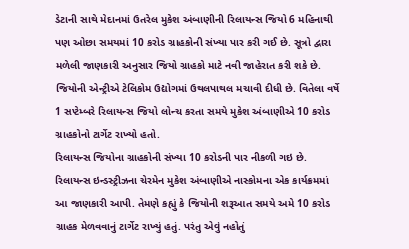ડેટાની સાથે મેદાનમાં ઉતરેલ મુકેશ અંબાણીની રિલાયન્સ જિયો 6 મહિનાથી પણ ઓછા સમયમાં 10 કરોડ ગ્રાહકોની સંખ્યા પાર કરી ગઈ છે. સૂત્રો દ્વારા મળેલી જાણકારી અનુસાર જિયો ગ્રાહકો માટે નવી જાહેરાત કરી શકે છે. જિયોની એન્ટ્રીએ ટેલિકોમ ઉદ્યોગમાં ઉથલપાથલ મચાવી દીધી છે. વિતેલા વર્ષે 1 સપ્ટેમ્બરે રિલાયન્સ જિયો લોન્ચ કરતા સમયે મુકેશ અંબાણીએ 10 કરોડ ગ્રાહકોનો ટાર્ગેટ રાખ્યો હતો.
રિલાયન્સ જિયોના ગ્રાહકોની સંખ્યા 10 કરોડની પાર નીકળી ગઇ છે. રિલાયન્સ ઇન્ડસ્ટ્રીઝના ચેરમેન મુકેશ અંબાણીએ નાસ્કોમના એક કાર્યક્રમમાં આ જાણકારી આપી. તેમણે કહ્યું કે જિયોની શરૂઆત સમયે અમે 10 કરોડ ગ્રાહક મેળવવાનું ટાર્ગેટ રાખ્યું હતું. પરંતુ એવું નહોતું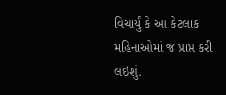વિચાર્યું કે આ કેટલાક મહિનાઓમાં જ પ્રાપ્ત કરી લઇશું.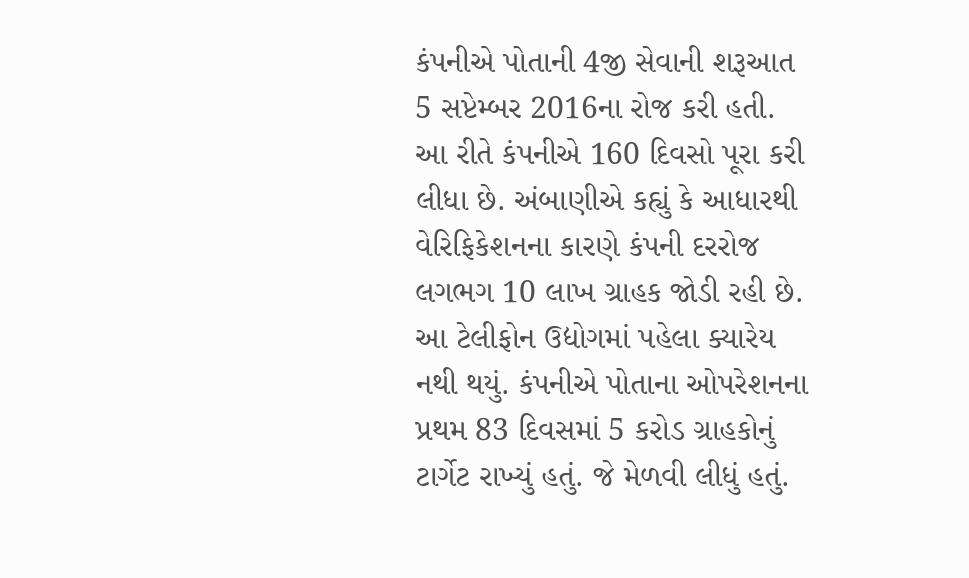કંપનીએ પોતાની 4જી સેવાની શરૂઆત 5 સપ્ટેમ્બર 2016ના રોજ કરી હતી. આ રીતે કંપનીએ 160 દિવસો પૂરા કરી લીધા છે. અંબાણીએ કહ્યું કે આધારથી વેરિફિકેશનના કારણે કંપની દરરોજ લગભગ 10 લાખ ગ્રાહક જોડી રહી છે. આ ટેલીફોન ઉદ્યોગમાં પહેલા ક્યારેય નથી થયું. કંપનીએ પોતાના ઓપરેશનના પ્રથમ 83 દિવસમાં 5 કરોડ ગ્રાહકોનું ટાર્ગેટ રાખ્યું હતું. જે મેળવી લીધું હતું.